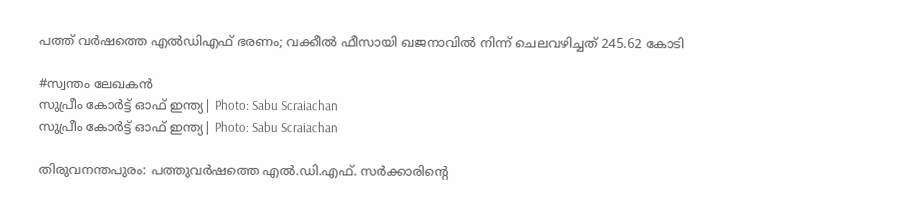പത്ത് വർഷത്തെ എൽഡിഎഫ് ഭരണം; വക്കീൽ ഫീസായി ഖജനാവിൽ നിന്ന് ചെലവഴിച്ചത് 245.62 കോടി

#സ്വന്തം ലേഖകന്‍
സുപ്രീം കോർട്ട് ഓഫ് ഇന്ത്യ| Photo: Sabu Scraiachan
സുപ്രീം കോർട്ട് ഓഫ് ഇന്ത്യ| Photo: Sabu Scraiachan

തിരുവനന്തപുരം: പത്തുവർഷത്തെ എൽ.ഡി.എഫ്. സർക്കാരിന്റെ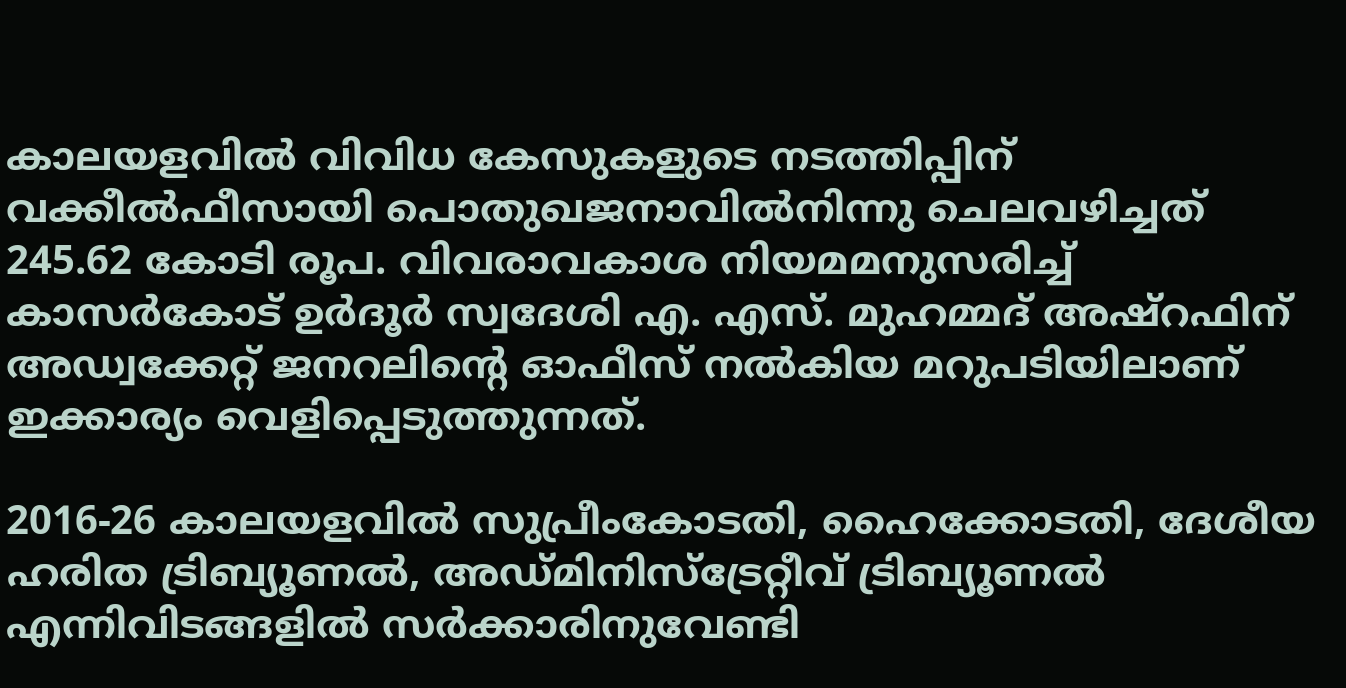കാലയളവിൽ വിവിധ കേസുകളുടെ നടത്തിപ്പിന് വക്കീൽഫീസായി പൊതുഖജനാവിൽനിന്നു ചെലവഴിച്ചത് 245.62 കോടി രൂപ. വിവരാവകാശ നിയമമനുസരിച്ച് കാസർകോട് ഉർദൂർ സ്വദേശി എ. എസ്. മുഹമ്മദ് അഷ്റഫിന് അഡ്വക്കേറ്റ് ജനറലിന്റെ ഓഫീസ് നൽകിയ മറുപടിയിലാണ് ഇക്കാര്യം വെളിപ്പെടുത്തുന്നത്.

2016-26 കാലയളവിൽ സുപ്രീംകോടതി, ഹൈക്കോടതി, ദേശീയ ഹരിത ട്രിബ്യൂണൽ, അഡ്മിനിസ്ട്രേറ്റീവ് ട്രിബ്യൂണൽ എന്നിവിടങ്ങളിൽ സർക്കാരിനുവേണ്ടി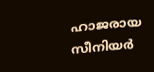ഹാജരായ സീനിയർ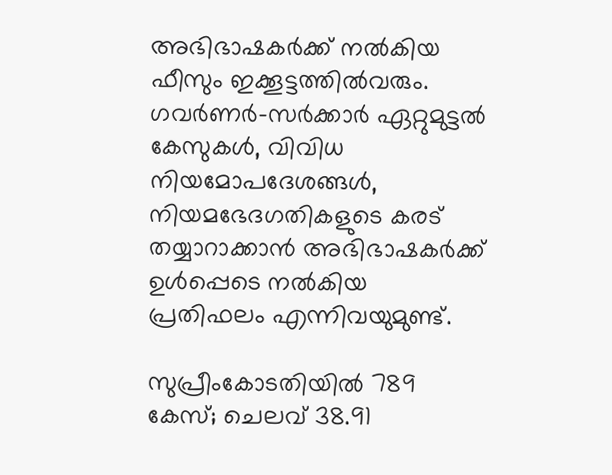അഭിഭാഷകർക്ക് നൽകിയ ഫീസും ഇക്കൂട്ടത്തിൽവരും. ഗവർണർ-സർക്കാർ ഏറ്റുമുട്ടൽ കേസുകൾ, വിവിധ നിയമോപദേശങ്ങൾ, നിയമഭേദഗതികളുടെ കരട് തയ്യാറാക്കാൻ അഭിഭാഷകർക്ക് ഉൾപ്പെടെ നൽകിയ പ്രതിഫലം എന്നിവയുമുണ്ട്.

സുപ്രീംകോടതിയിൽ 789 കേസ്; ചെലവ് 38.91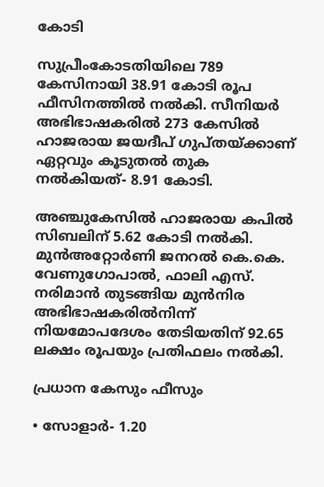കോടി

സുപ്രീംകോടതിയിലെ 789 കേസിനായി 38.91 കോടി രൂപ ഫീസിനത്തിൽ നൽകി. സീനിയർ അഭിഭാഷകരിൽ 273 കേസിൽ ഹാജരായ ജയദീപ് ഗുപ്തയ്ക്കാണ് ഏറ്റവും കൂടുതൽ തുക നൽകിയത്- 8.91 കോടി.

അഞ്ചുകേസിൽ ഹാജരായ കപിൽ സിബലിന് 5.62 കോടി നൽകി. മുൻഅറ്റോർണി ജനറൽ കെ.കെ. വേണുഗോപാൽ, ഫാലി എസ്. നരിമാൻ തുടങ്ങിയ മുൻനിര അഭിഭാഷകരിൽനിന്ന് നിയമോപദേശം തേടിയതിന് 92.65 ലക്ഷം രൂപയും പ്രതിഫലം നൽകി.

പ്രധാന കേസും ഫീസും

• സോളാർ- 1.20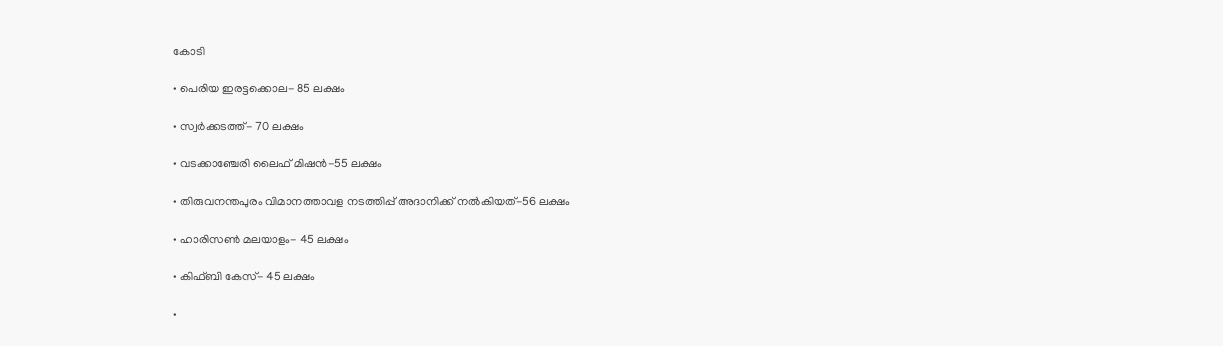കോടി

• പെരിയ ഇരട്ടക്കൊല- 85 ലക്ഷം

• സ്വർക്കടത്ത്- 70 ലക്ഷം

• വടക്കാഞ്ചേരി ലൈഫ് മിഷൻ-55 ലക്ഷം

• തിരുവനന്തപുരം വിമാനത്താവള നടത്തിപ്പ് അദാനിക്ക് നൽകിയത്-56 ലക്ഷം

• ഹാരിസൺ മലയാളം- 45 ലക്ഷം

• കിഫ്ബി കേസ്- 45 ലക്ഷം

•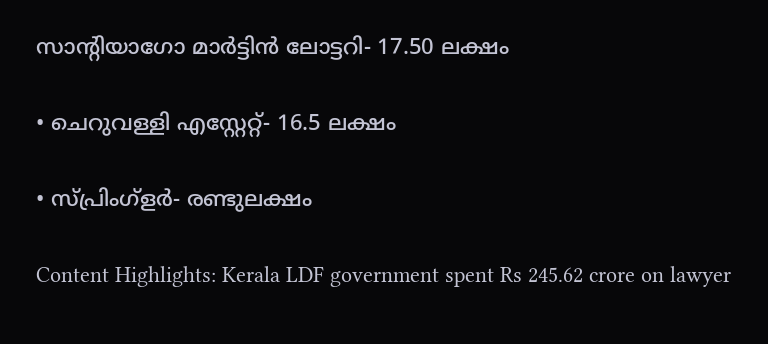സാന്റിയാഗോ മാർട്ടിൻ ലോട്ടറി- 17.50 ലക്ഷം

• ചെറുവള്ളി എസ്റ്റേറ്റ്- 16.5 ലക്ഷം

• സ്പ്രിംഗ്‌ളർ- രണ്ടുലക്ഷം

Content Highlights: Kerala LDF government spent Rs 245.62 crore on lawyer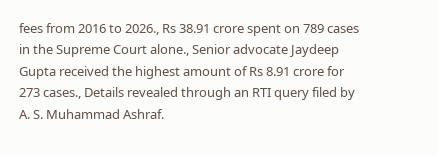fees from 2016 to 2026., Rs 38.91 crore spent on 789 cases in the Supreme Court alone., Senior advocate Jaydeep Gupta received the highest amount of Rs 8.91 crore for 273 cases., Details revealed through an RTI query filed by A. S. Muhammad Ashraf.